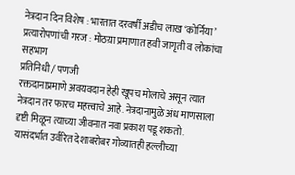नेत्रदान दिन विशेष : भारतात दरवर्षी अडीच लाख ‘कोर्निया’ प्रत्यारोपणांची गरज : मोठय़ा प्रमाणात हवी जागृती व लोकांचा सहभाग
प्रतिनिधी / पणजी
रक्तदानाप्रमाणे अवयवदान हेही खूपच मोलाचे असून त्यात नेत्रदान तर फारच महत्त्वाचे आहे. नेत्रदानामुळे अंध माणसाला दृष्टी मिळून त्याच्या जीवनात नवा प्रकाश पडू शकतो. यासंदर्भात उर्वरित देशाबरोबर गोव्यातही हल्लीच्या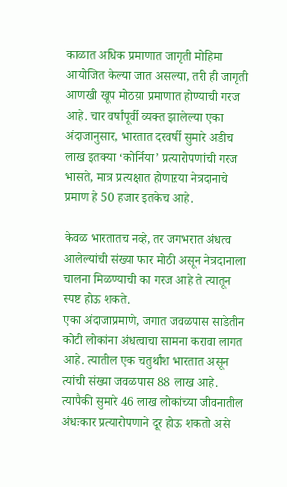काळात अधिक प्रमाणात जागृती मोहिमा आयोजित केल्या जात असल्या, तरी ही जागृती आणखी खूप मोठय़ा प्रमाणात होण्याची गरज आहे. चार वर्षांपूर्वी व्यक्त झालेल्या एका अंदाजानुसार, भारतात दरवर्षी सुमारे अडीच लाख इतक्या ‘कोर्निया’ प्रत्यारोपणांची गरज भासते, मात्र प्रत्यक्षात होणाऱया नेत्रदानाचे प्रमाण हे 50 हजार इतकेच आहे.

केवळ भारतातच नव्हे, तर जगभरात अंधत्व आलेल्यांची संख्या फार मोठी असून नेत्रदानाला चालना मिळण्याची का गरज आहे ते त्यातून स्पष्ट होऊ शकते.
एका अंदाजाप्रमाणे, जगात जवळपास साडेतीन कोटी लोकांना अंधत्वाचा सामना करावा लागत आहे. त्यातील एक चतुर्थांश भारतात असून त्यांची संख्या जवळपास 88 लाख आहे. त्यापैकी सुमारे 46 लाख लोकांच्या जीवनातील अंधःकार प्रत्यारोपणाने दूर होऊ शकतो असे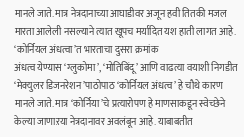मानले जाते. मात्र नेत्रदानाच्या आघाडीवर अजून हवी तितकी मजल मारता आलेली नसल्याने त्यात खूपच मर्यादित यश हाती लागत आहे.
‘कोर्नियल अंधत्वा’त भारताचा दुसरा क्रमांक
अंधत्व येण्यास ‘ग्लुकोमा’, ‘मोतिबिंदू’ आणि वाढत्या वयाशी निगडीत ‘मेक्युलर डिजनरेशन’पाठोपाठ ‘कोर्नियल अंधत्व’ हे चौथे कारण मानले जाते. मात्र ‘कोर्निया’चे प्रत्यारोपण हे माणसाकडून स्वेच्छेने केल्या जाणाऱया नेत्रदानावर अवलंबून आहे. याबाबतीत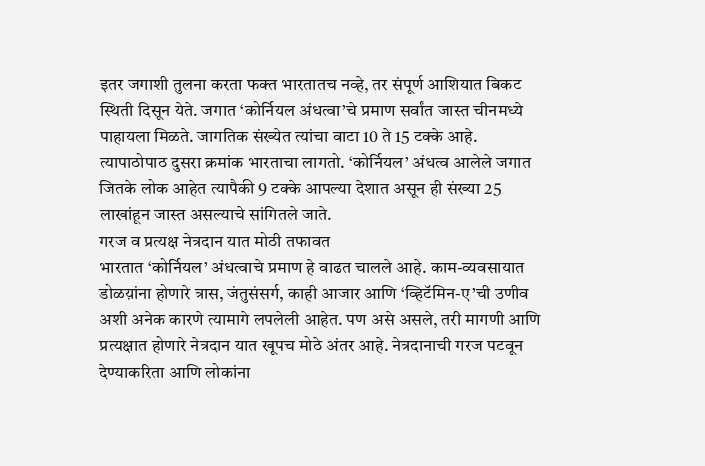इतर जगाशी तुलना करता फक्त भारतातच नव्हे, तर संपूर्ण आशियात बिकट स्थिती दिसून येते. जगात ‘कोर्नियल अंधत्वा’चे प्रमाण सर्वांत जास्त चीनमध्ये पाहायला मिळते. जागतिक संख्येत त्यांचा वाटा 10 ते 15 टक्के आहे. त्यापाठोपाठ दुसरा क्रमांक भारताचा लागतो. ‘कोर्नियल’ अंधत्व आलेले जगात जितके लोक आहेत त्यापैकी 9 टक्के आपल्या देशात असून ही संख्या 25 लाखांहून जास्त असल्याचे सांगितले जाते.
गरज व प्रत्यक्ष नेत्रदान यात मोठी तफावत
भारतात ‘कोर्नियल’ अंधत्वाचे प्रमाण हे वाढत चालले आहे. काम-व्यवसायात डोळय़ांना होणारे त्रास, जंतुसंसर्ग, काही आजार आणि ‘व्हिटॅमिन-ए’ची उणीव अशी अनेक कारणे त्यामागे लपलेली आहेत. पण असे असले, तरी मागणी आणि प्रत्यक्षात होणारे नेत्रदान यात खूपच मोठे अंतर आहे. नेत्रदानाची गरज पटवून देण्याकरिता आणि लोकांना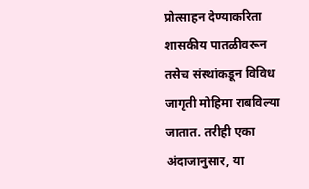प्रोत्साहन देण्याकरिता शासकीय पातळीवरून तसेच संस्थांकडून विविध जागृती मोहिमा राबविल्या जातात. तरीही एका अंदाजानुसार, या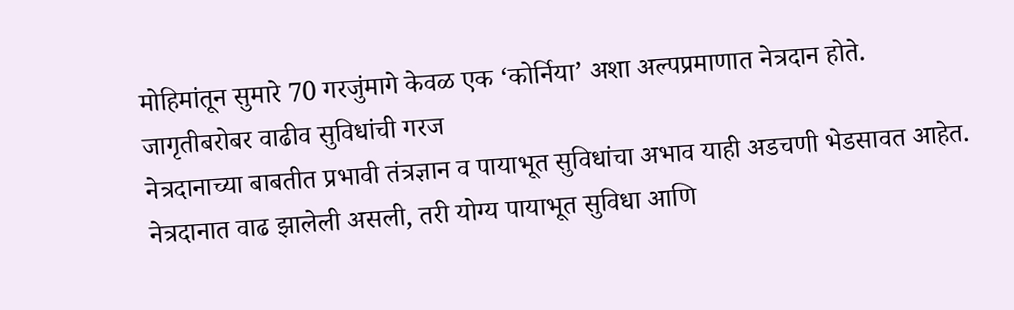मोहिमांतून सुमारे 70 गरजुंमागे केवळ एक ‘कोर्निया’ अशा अल्पप्रमाणात नेत्रदान होते.
जागृतीबरोबर वाढीव सुविधांची गरज
नेत्रदानाच्या बाबतीत प्रभावी तंत्रज्ञान व पायाभूत सुविधांचा अभाव याही अडचणी भेडसावत आहेत. नेत्रदानात वाढ झालेली असली, तरी योग्य पायाभूत सुविधा आणि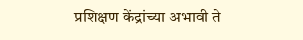प्रशिक्षण केंद्रांच्या अभावी ते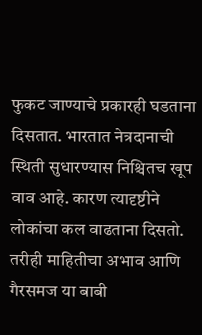फुकट जाण्याचे प्रकारही घडताना दिसतात. भारतात नेत्रदानाची स्थिती सुधारण्यास निश्चितच खूप वाव आहे. कारण त्यादृष्टीने लोकांचा कल वाढताना दिसतो. तरीही माहितीचा अभाव आणि गैरसमज या बाबी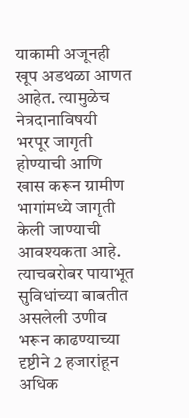याकामी अजूनही खूप अडथळा आणत आहेत. त्यामुळेच नेत्रदानाविषयी भरपूर जागृती होण्याची आणि खास करून ग्रामीण भागांमध्ये जागृती केली जाण्याची आवश्यकता आहे. त्याचबरोबर पायाभूत सुविधांच्या बाबतीत असलेली उणीव भरून काढण्याच्या दृष्टीने 2 हजारांहून अधिक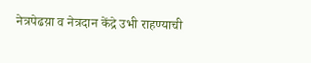नेत्रपेढय़ा व नेत्रदान केंद्रे उभी राहण्याची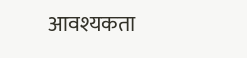आवश्यकता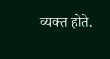व्यक्त होते.